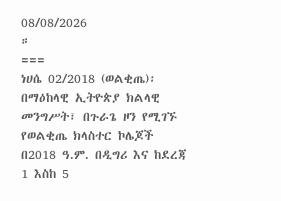08/08/2026
።
===
ነሀሴ 02/2018 (ወልቂጤ)፡ በማዕከላዊ ኢትዮጵያ ክልላዊ መንግሥት፣ በጉራጌ ዞን የሚገኙ የወልቂጤ ክላስተር ኮሌጆች በ2018 ዓ.ም. በዲግሪ እና ከደረጃ 1 እስከ 5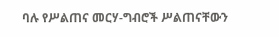ባሉ የሥልጠና መርሃ-ግብሮች ሥልጠናቸውን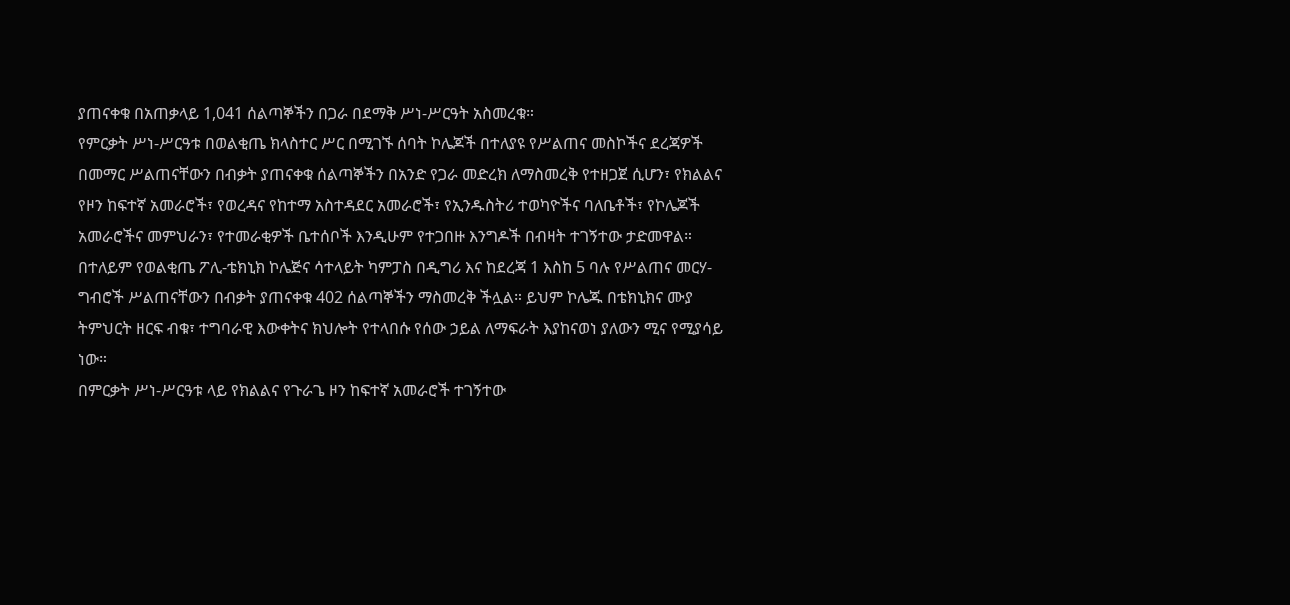ያጠናቀቁ በአጠቃላይ 1,041 ሰልጣኞችን በጋራ በደማቅ ሥነ-ሥርዓት አስመረቁ።
የምርቃት ሥነ-ሥርዓቱ በወልቂጤ ክላስተር ሥር በሚገኙ ሰባት ኮሌጆች በተለያዩ የሥልጠና መስኮችና ደረጃዎች በመማር ሥልጠናቸውን በብቃት ያጠናቀቁ ሰልጣኞችን በአንድ የጋራ መድረክ ለማስመረቅ የተዘጋጀ ሲሆን፣ የክልልና የዞን ከፍተኛ አመራሮች፣ የወረዳና የከተማ አስተዳደር አመራሮች፣ የኢንዱስትሪ ተወካዮችና ባለቤቶች፣ የኮሌጆች አመራሮችና መምህራን፣ የተመራቂዎች ቤተሰቦች እንዲሁም የተጋበዙ እንግዶች በብዛት ተገኝተው ታድመዋል።
በተለይም የወልቂጤ ፖሊ-ቴክኒክ ኮሌጅና ሳተላይት ካምፓስ በዲግሪ እና ከደረጃ 1 እስከ 5 ባሉ የሥልጠና መርሃ-ግብሮች ሥልጠናቸውን በብቃት ያጠናቀቁ 402 ሰልጣኞችን ማስመረቅ ችሏል። ይህም ኮሌጁ በቴክኒክና ሙያ ትምህርት ዘርፍ ብቁ፣ ተግባራዊ እውቀትና ክህሎት የተላበሱ የሰው ኃይል ለማፍራት እያከናወነ ያለውን ሚና የሚያሳይ ነው።
በምርቃት ሥነ-ሥርዓቱ ላይ የክልልና የጉራጌ ዞን ከፍተኛ አመራሮች ተገኝተው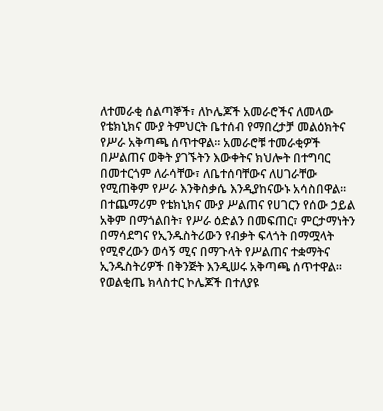ለተመራቂ ሰልጣኞች፣ ለኮሌጆች አመራሮችና ለመላው የቴክኒክና ሙያ ትምህርት ቤተሰብ የማበረታቻ መልዕክትና የሥራ አቅጣጫ ሰጥተዋል። አመራሮቹ ተመራቂዎች በሥልጠና ወቅት ያገኙትን እውቀትና ክህሎት በተግባር በመተርጎም ለራሳቸው፣ ለቤተሰባቸውና ለሀገራቸው የሚጠቅም የሥራ እንቅስቃሴ እንዲያከናውኑ አሳስበዋል።
በተጨማሪም የቴክኒክና ሙያ ሥልጠና የሀገርን የሰው ኃይል አቅም በማጎልበት፣ የሥራ ዕድልን በመፍጠር፣ ምርታማነትን በማሳደግና የኢንዱስትሪውን የብቃት ፍላጎት በማሟላት የሚኖረውን ወሳኝ ሚና በማጉላት የሥልጠና ተቋማትና ኢንዱስትሪዎች በቅንጅት እንዲሠሩ አቅጣጫ ሰጥተዋል።
የወልቂጤ ክላስተር ኮሌጆች በተለያዩ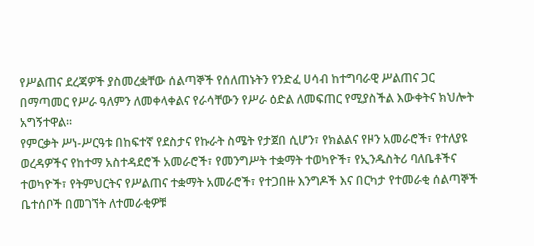የሥልጠና ደረጃዎች ያስመረቋቸው ሰልጣኞች የሰለጠኑትን የንድፈ ሀሳብ ከተግባራዊ ሥልጠና ጋር በማጣመር የሥራ ዓለምን ለመቀላቀልና የራሳቸውን የሥራ ዕድል ለመፍጠር የሚያስችል እውቀትና ክህሎት አግኝተዋል።
የምርቃት ሥነ-ሥርዓቱ በከፍተኛ የደስታና የኩራት ስሜት የታጀበ ሲሆን፣ የክልልና የዞን አመራሮች፣ የተለያዩ ወረዳዎችና የከተማ አስተዳደሮች አመራሮች፣ የመንግሥት ተቋማት ተወካዮች፣ የኢንዱስትሪ ባለቤቶችና ተወካዮች፣ የትምህርትና የሥልጠና ተቋማት አመራሮች፣ የተጋበዙ እንግዶች እና በርካታ የተመራቂ ሰልጣኞች ቤተሰቦች በመገኘት ለተመራቂዎቹ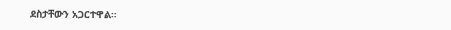ደስታቸውን አጋርተዋል።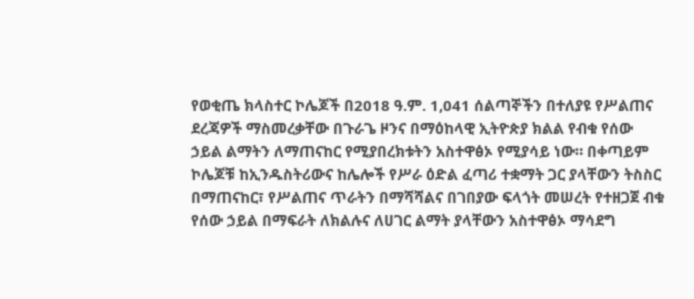የወቂጤ ክላስተር ኮሌጆች በ2018 ዓ.ም. 1,041 ሰልጣኞችን በተለያዩ የሥልጠና ደረጃዎች ማስመረቃቸው በጉራጌ ዞንና በማዕከላዊ ኢትዮጵያ ክልል የብቁ የሰው ኃይል ልማትን ለማጠናከር የሚያበረክቱትን አስተዋፅኦ የሚያሳይ ነው። በቀጣይም ኮሌጆቹ ከኢንዱስትሪውና ከሌሎች የሥራ ዕድል ፈጣሪ ተቋማት ጋር ያላቸውን ትስስር በማጠናከር፣ የሥልጠና ጥራትን በማሻሻልና በገበያው ፍላጎት መሠረት የተዘጋጀ ብቁ የሰው ኃይል በማፍራት ለክልሉና ለሀገር ልማት ያላቸውን አስተዋፅኦ ማሳደግ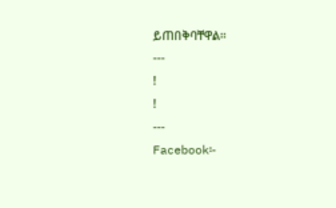ይጠበቅባቸዋል።
---
!
!
---
Facebook፡-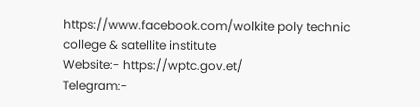https://www.facebook.com/wolkite poly technic college & satellite institute
Website:- https://wptc.gov.et/
Telegram:-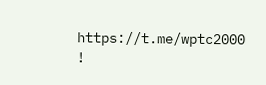https://t.me/wptc2000
!